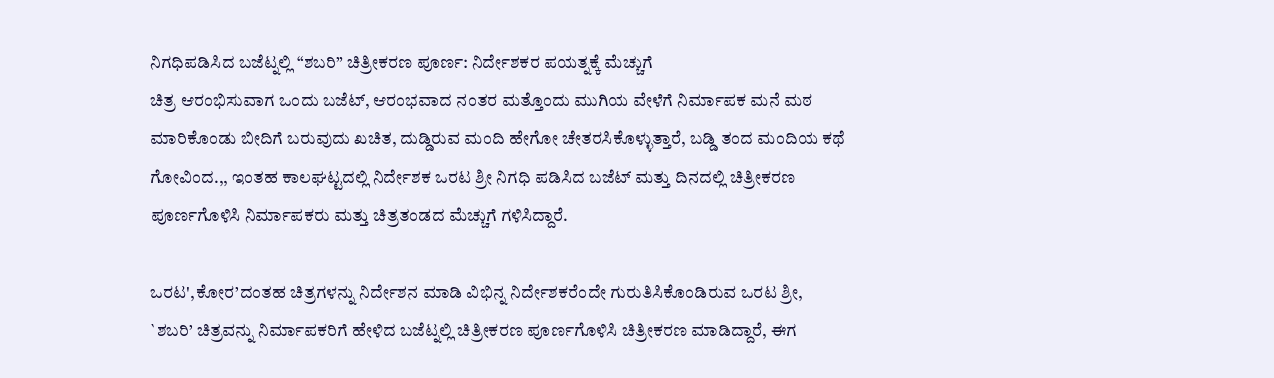ನಿಗಧಿಪಡಿಸಿದ ಬಜೆಟ್ನಲ್ಲಿ “ಶಬರಿ” ಚಿತ್ರೀಕರಣ ಪೂರ್ಣ: ನಿರ್ದೇಶಕರ ಪಯತ್ನಕ್ಕೆ ಮೆಚ್ಚುಗೆ
ಚಿತ್ರ ಆರಂಭಿಸುವಾಗ ಒಂದು ಬಜೆಟ್, ಆರಂಭವಾದ ನಂತರ ಮತ್ತೊಂದು ಮುಗಿಯ ವೇಳೆಗೆ ನಿರ್ಮಾಪಕ ಮನೆ ಮಠ ಮಾರಿಕೊಂಡು ಬೀದಿಗೆ ಬರುವುದು ಖಚಿತ, ದುಡ್ಡಿರುವ ಮಂದಿ ಹೇಗೋ ಚೇತರಸಿಕೊಳ್ಳುತ್ತಾರೆ, ಬಡ್ಡಿ ತಂದ ಮಂದಿಯ ಕಥೆ ಗೋವಿಂದ.,, ಇಂತಹ ಕಾಲಘಟ್ಟದಲ್ಲಿ ನಿರ್ದೇಶಕ ಒರಟ ಶ್ರೀ ನಿಗಧಿ ಪಡಿಸಿದ ಬಜೆಟ್ ಮತ್ತು ದಿನದಲ್ಲಿ ಚಿತ್ರೀಕರಣ ಪೂರ್ಣಗೊಳಿಸಿ ನಿರ್ಮಾಪಕರು ಮತ್ತು ಚಿತ್ರತಂಡದ ಮೆಚ್ಚುಗೆ ಗಳಿಸಿದ್ದಾರೆ.

ಒರಟ',ಕೋರ’ದಂತಹ ಚಿತ್ರಗಳನ್ನು ನಿರ್ದೇಶನ ಮಾಡಿ ವಿಭಿನ್ನ ನಿರ್ದೇಶಕರೆಂದೇ ಗುರುತಿಸಿಕೊಂಡಿರುವ ಒರಟ ಶ್ರೀ,
`ಶಬರಿ’ ಚಿತ್ರವನ್ನು ನಿರ್ಮಾಪಕರಿಗೆ ಹೇಳಿದ ಬಜೆಟ್ನಲ್ಲಿ ಚಿತ್ರೀಕರಣ ಪೂರ್ಣಗೊಳಿಸಿ ಚಿತ್ರೀಕರಣ ಮಾಡಿದ್ದಾರೆ, ಈಗ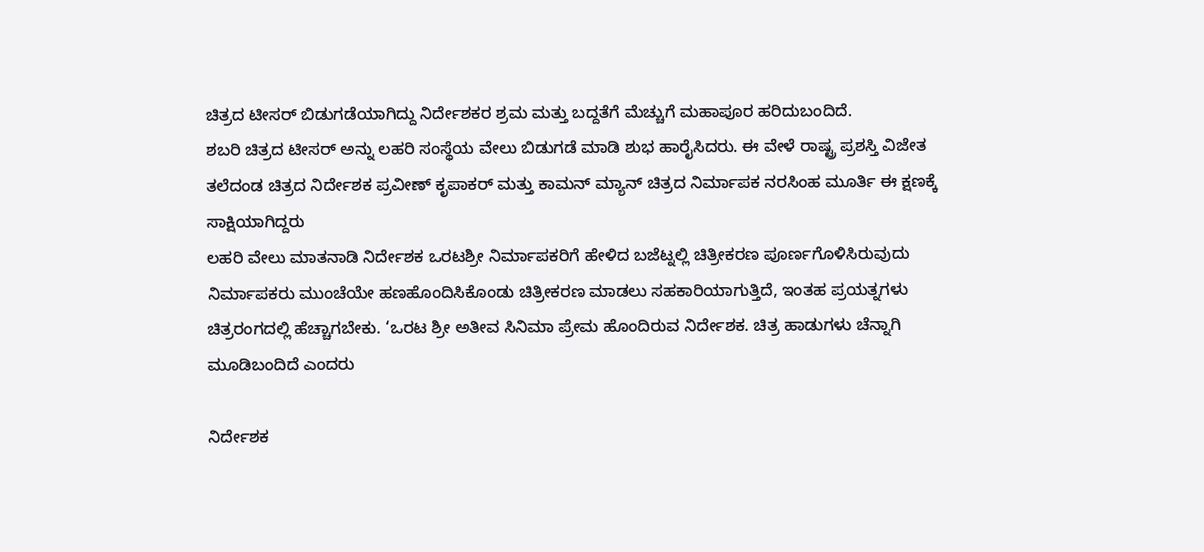ಚಿತ್ರದ ಟೀಸರ್ ಬಿಡುಗಡೆಯಾಗಿದ್ದು ನಿರ್ದೇಶಕರ ಶ್ರಮ ಮತ್ತು ಬದ್ದತೆಗೆ ಮೆಚ್ಚುಗೆ ಮಹಾಪೂರ ಹರಿದುಬಂದಿದೆ.
ಶಬರಿ ಚಿತ್ರದ ಟೀಸರ್ ಅನ್ನು ಲಹರಿ ಸಂಸ್ಥೆಯ ವೇಲು ಬಿಡುಗಡೆ ಮಾಡಿ ಶುಭ ಹಾರೈಸಿದರು. ಈ ವೇಳೆ ರಾಷ್ಟ್ರ ಪ್ರಶಸ್ತಿ ವಿಜೇತ ತಲೆದಂಡ ಚಿತ್ರದ ನಿರ್ದೇಶಕ ಪ್ರವೀಣ್ ಕೃಪಾಕರ್ ಮತ್ತು ಕಾಮನ್ ಮ್ಯಾನ್ ಚಿತ್ರದ ನಿರ್ಮಾಪಕ ನರಸಿಂಹ ಮೂರ್ತಿ ಈ ಕ್ಷಣಕ್ಕೆ ಸಾಕ್ಷಿಯಾಗಿದ್ದರು
ಲಹರಿ ವೇಲು ಮಾತನಾಡಿ ನಿರ್ದೇಶಕ ಒರಟಶ್ರೀ ನಿರ್ಮಾಪಕರಿಗೆ ಹೇಳಿದ ಬಜೆಟ್ನಲ್ಲಿ ಚಿತ್ರೀಕರಣ ಪೂರ್ಣಗೊಳಿಸಿರುವುದು ನಿರ್ಮಾಪಕರು ಮುಂಚೆಯೇ ಹಣಹೊಂದಿಸಿಕೊಂಡು ಚಿತ್ರೀಕರಣ ಮಾಡಲು ಸಹಕಾರಿಯಾಗುತ್ತಿದೆ, ಇಂತಹ ಪ್ರಯತ್ನಗಳು ಚಿತ್ರರಂಗದಲ್ಲಿ ಹೆಚ್ಚಾಗಬೇಕು. ‘ಒರಟ ಶ್ರೀ ಅತೀವ ಸಿನಿಮಾ ಪ್ರೇಮ ಹೊಂದಿರುವ ನಿರ್ದೇಶಕ. ಚಿತ್ರ ಹಾಡುಗಳು ಚೆನ್ನಾಗಿ ಮೂಡಿಬಂದಿದೆ ಎಂದರು

ನಿರ್ದೇಶಕ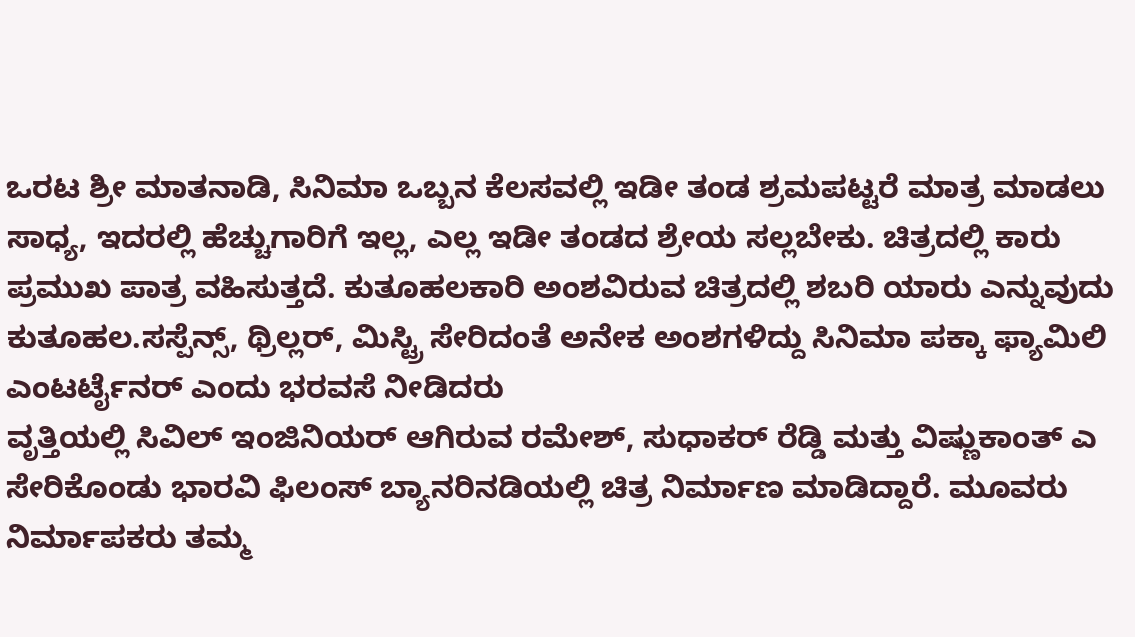ಒರಟ ಶ್ರೀ ಮಾತನಾಡಿ, ಸಿನಿಮಾ ಒಬ್ಬನ ಕೆಲಸವಲ್ಲಿ ಇಡೀ ತಂಡ ಶ್ರಮಪಟ್ಟರೆ ಮಾತ್ರ ಮಾಡಲು ಸಾಧ್ಯ, ಇದರಲ್ಲಿ ಹೆಚ್ಚುಗಾರಿಗೆ ಇಲ್ಲ, ಎಲ್ಲ ಇಡೀ ತಂಡದ ಶ್ರೇಯ ಸಲ್ಲಬೇಕು. ಚಿತ್ರದಲ್ಲಿ ಕಾರು ಪ್ರಮುಖ ಪಾತ್ರ ವಹಿಸುತ್ತದೆ. ಕುತೂಹಲಕಾರಿ ಅಂಶವಿರುವ ಚಿತ್ರದಲ್ಲಿ ಶಬರಿ ಯಾರು ಎನ್ನುವುದು ಕುತೂಹಲ.ಸಸ್ಪೆನ್ಸ್, ಥ್ರಿಲ್ಲರ್, ಮಿಸ್ಟ್ರಿ ಸೇರಿದಂತೆ ಅನೇಕ ಅಂಶಗಳಿದ್ದು ಸಿನಿಮಾ ಪಕ್ಕಾ ಫ್ಯಾಮಿಲಿ ಎಂಟರ್ಟೈನರ್ ಎಂದು ಭರವಸೆ ನೀಡಿದರು
ವೃತ್ತಿಯಲ್ಲಿ ಸಿವಿಲ್ ಇಂಜಿನಿಯರ್ ಆಗಿರುವ ರಮೇಶ್, ಸುಧಾಕರ್ ರೆಡ್ಡಿ ಮತ್ತು ವಿಷ್ಣುಕಾಂತ್ ಎ ಸೇರಿಕೊಂಡು ಭಾರವಿ ಫಿಲಂಸ್ ಬ್ಯಾನರಿನಡಿಯಲ್ಲಿ ಚಿತ್ರ ನಿರ್ಮಾಣ ಮಾಡಿದ್ದಾರೆ. ಮೂವರು ನಿರ್ಮಾಪಕರು ತಮ್ಮ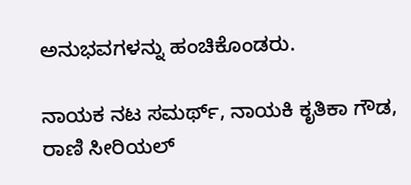ಅನುಭವಗಳನ್ನು ಹಂಚಿಕೊಂಡರು.

ನಾಯಕ ನಟ ಸಮರ್ಥ್, ನಾಯಕಿ ಕೃತಿಕಾ ಗೌಡ, ರಾಣಿ ಸೀರಿಯಲ್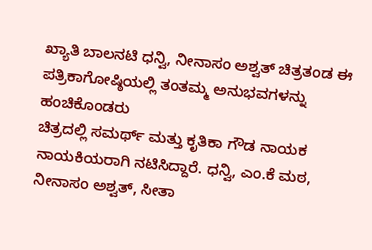ಖ್ಯಾತಿ ಬಾಲನಟಿ ಧನ್ವಿ, ನೀನಾಸಂ ಅಶ್ವತ್ ಚಿತ್ರತಂಡ ಈ ಪತ್ರಿಕಾಗೋಷ್ಠಿಯಲ್ಲಿ ತಂತಮ್ಮ ಅನುಭವಗಳನ್ನು ಹಂಚಿಕೊಂಡರು
ಚಿತ್ರದಲ್ಲಿ ಸಮರ್ಥ್ ಮತ್ತು ಕೃತಿಕಾ ಗೌಡ ನಾಯಕ ನಾಯಕಿಯರಾಗಿ ನಟಿಸಿದ್ದಾರೆ. ಧನ್ವಿ, ಎಂ.ಕೆ ಮಠ, ನೀನಾಸಂ ಅಶ್ವತ್, ಸೀತಾ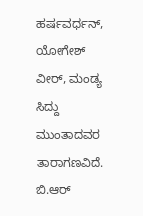ಹರ್ಷವರ್ಧನ್, ಯೋಗೇಶ್ ವೀರ್, ಮಂಡ್ಯ ಸಿದ್ದು ಮುಂತಾದವರ ತಾರಾಗಣವಿದೆ. ಬಿ.ಆರ್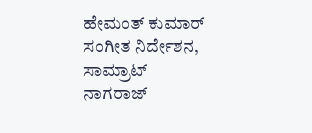ಹೇಮಂತ್ ಕುಮಾರ್ ಸಂಗೀತ ನಿರ್ದೇಶನ, ಸಾಮ್ರಾಟ್ ನಾಗರಾಜ್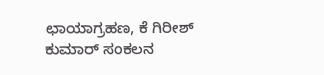ಛಾಯಾಗ್ರಹಣ, ಕೆ ಗಿರೀಶ್ ಕುಮಾರ್ ಸಂಕಲನ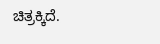ಚಿತ್ರಕ್ಕಿದೆ.